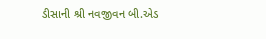ડીસાની શ્રી નવજીવન બી.એડ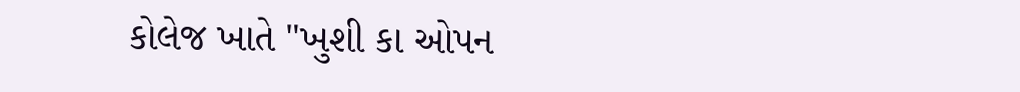કોલેજ ખાતે "ખુશી કા ઓપન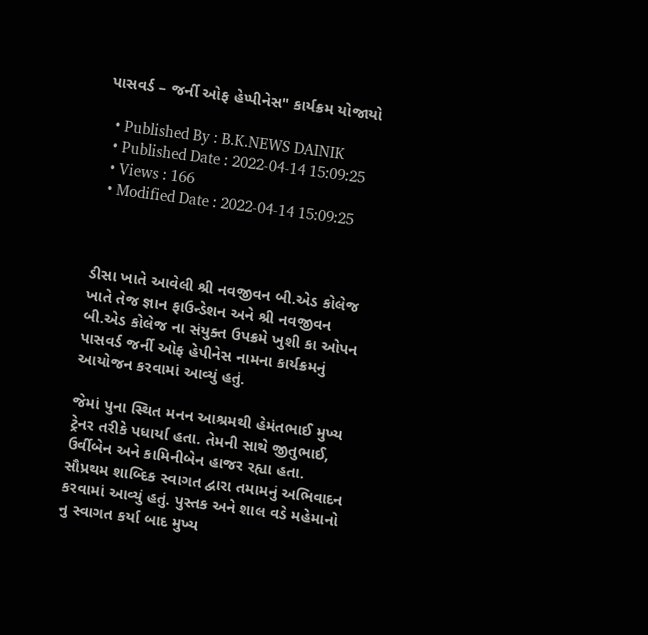પાસવર્ડ – જર્ની ઓફ હેપ્પીનેસ" કાર્યક્રમ યોજાયો

  • Published By : B.K.NEWS DAINIK
  • Published Date : 2022-04-14 15:09:25
  • Views : 166
  • Modified Date : 2022-04-14 15:09:25



ડીસા ખાતે આવેલી શ્રી નવજીવન બી.એડ કોલેજ ખાતે તેજ જ્ઞાન ફાઉન્ડેશન અને શ્રી નવજીવન બી.એડ કોલેજ ના સંયુક્ત ઉપક્રમે ખુશી કા ઓપન પાસવર્ડ જર્ની ઓફ હેપીનેસ નામના કાર્યક્રમનું આયોજન કરવામાં આવ્યું હતું.

જેમાં પુના સ્થિત મનન આશ્રમથી હેમંતભાઈ મુખ્ય ટ્રેનર તરીકે પધાર્યા હતા. તેમની સાથે જીતુભાઈ, ઉર્વીબેન અને કામિનીબેન હાજર રહ્યા હતા. સૌપ્રથમ શાબ્દિક સ્વાગત દ્વારા તમામનું અભિવાદન કરવામાં આવ્યું હતું. પુસ્તક અને શાલ વડે મહેમાનો નુ સ્વાગત કર્યા બાદ મુખ્ય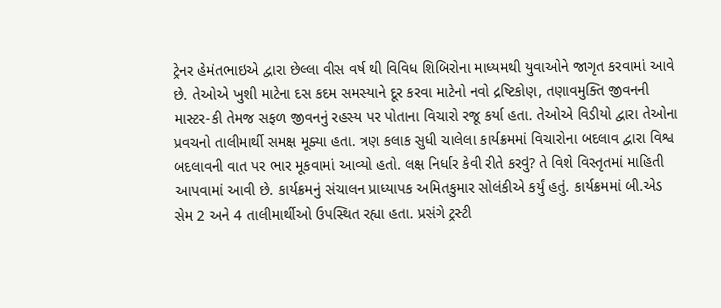ટ્રેનર હેમંતભાઇએ દ્વારા છેલ્લા વીસ વર્ષ થી વિવિધ શિબિરોના માધ્યમથી યુવાઓને જાગૃત કરવામાં આવે છે. તેઓએ ખુશી માટેના દસ કદમ સમસ્યાને દૂર કરવા માટેનો નવો દ્રષ્ટિકોણ, તણાવમુક્તિ જીવનની માસ્ટર-કી તેમજ સફળ જીવનનું રહસ્ય પર પોતાના વિચારો રજૂ કર્યા હતા. તેઓએ વિડીયો દ્વારા તેઓના પ્રવચનો તાલીમાર્થી સમક્ષ મૂક્યા હતા. ત્રણ કલાક સુધી ચાલેલા કાર્યક્રમમાં વિચારોના બદલાવ દ્વારા વિશ્વ બદલાવની વાત પર ભાર મૂકવામાં આવ્યો હતો. લક્ષ નિર્ધાર કેવી રીતે કરવું? તે વિશે વિસ્તૃતમાં માહિતી આપવામાં આવી છે. કાર્યક્રમનું સંચાલન પ્રાધ્યાપક અમિતકુમાર સોલંકીએ કર્યું હતું. કાર્યક્રમમાં બી.એડ સેમ 2 અને 4 તાલીમાર્થીઓ ઉપસ્થિત રહ્યા હતા. પ્રસંગે ટ્રસ્ટી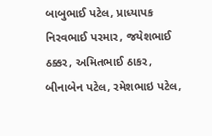બાબુભાઈ પટેલ, પ્રાધ્યાપક નિરવભાઈ પરમાર, જયેશભાઈ ઠક્કર, અમિતભાઈ ઠાકર, બીનાબેન પટેલ, રમેશભાઇ પટેલ,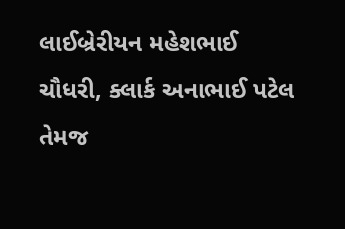લાઈબ્રેરીયન મહેશભાઈ ચૌધરી, ક્લાર્ક અનાભાઈ પટેલ તેમજ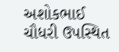અશોકભાઈ ચૌધરી ઉપસ્થિત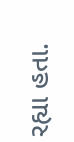રહ્યા હતા.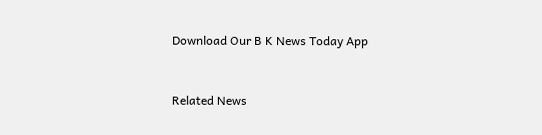Download Our B K News Today App



Related News